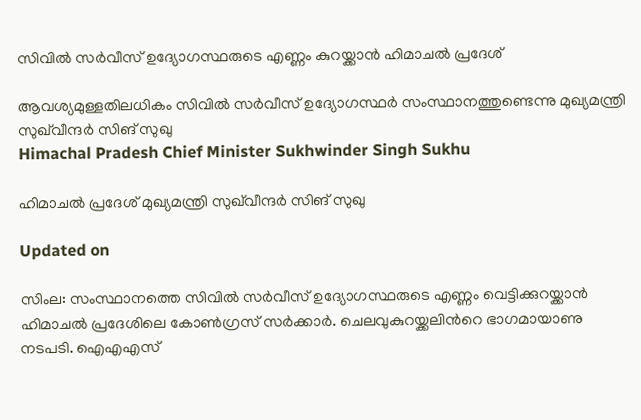സിവിൽ സർവീസ് ഉദ്യോഗസ്ഥരുടെ എണ്ണം കുറയ്ക്കാൻ ഹിമാചൽ പ്രദേശ്

ആവശ്യമുള്ളതിലധികം സിവിൽ സർവീസ് ഉദ്യോഗസ്ഥർ സംസ്ഥാനത്തുണ്ടെന്നു മുഖ്യമന്ത്രി സുഖ്‌വീന്ദർ സിങ് സുഖു
Himachal Pradesh Chief Minister Sukhwinder Singh Sukhu

ഹിമാചൽ പ്രദേശ് മുഖ്യമന്ത്രി സുഖ്‌വീന്ദർ സിങ് സുഖു

Updated on

സിംല: സംസ്ഥാനത്തെ സിവിൽ സർവീസ് ഉദ്യോഗസ്ഥരുടെ എണ്ണം വെട്ടിക്കുറയ്ക്കാൻ ഹിമാചൽ പ്രദേശിലെ കോൺഗ്രസ് സർക്കാർ. ചെലവുകുറയ്ക്കലിന്‍റെ ഭാഗമായാണു നടപടി. ഐഎഎസ്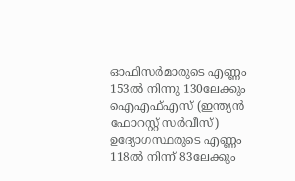ഓഫിസർമാരുടെ എണ്ണം 153ൽ നിന്നു 130ലേക്കും ഐഎഫ്എസ് (ഇന്ത്യൻ ഫോറസ്റ്റ് സർവീസ്) ഉദ്യോഗസ്ഥരുടെ എണ്ണം 118ൽ നിന്ന് 83ലേക്കും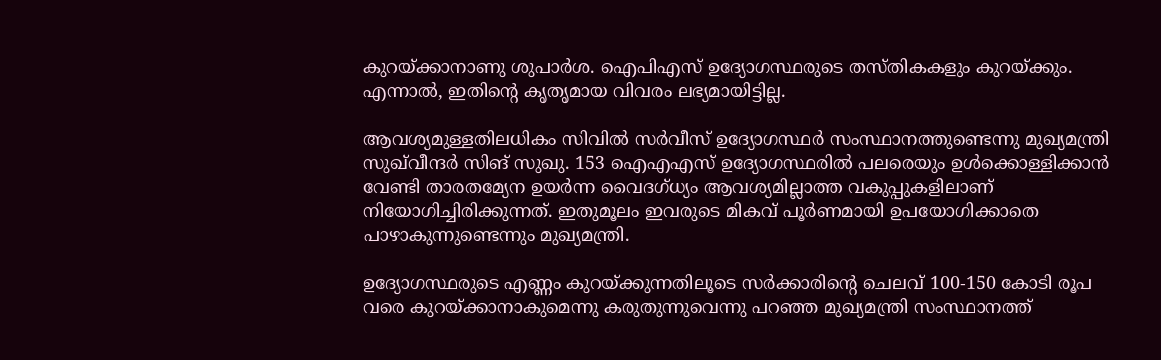കുറയ്ക്കാനാണു ശുപാർശ. ഐപിഎസ് ഉദ്യോഗസ്ഥരുടെ തസ്തികകളും കുറയ്ക്കും. എന്നാൽ, ഇതിന്‍റെ കൃതൃമായ വിവരം ലഭ്യമായിട്ടില്ല.

ആവശ്യമുള്ളതിലധികം സിവിൽ സർവീസ് ഉദ്യോഗസ്ഥർ സംസ്ഥാനത്തുണ്ടെന്നു മുഖ്യമന്ത്രി സുഖ്‌വീന്ദർ സിങ് സുഖു. 153 ഐഎഎസ് ഉദ്യോഗസ്ഥരിൽ പലരെയും ഉൾക്കൊള്ളിക്കാൻ വേണ്ടി താരതമ്യേന ഉയർന്ന വൈദഗ്ധ്യം ആവശ്യമില്ലാത്ത വകുപ്പുകളിലാണ് നിയോഗിച്ചിരിക്കുന്നത്. ഇതുമൂലം ഇവരുടെ മികവ് പൂർണമായി ഉപയോഗിക്കാതെ പാഴാകുന്നുണ്ടെന്നും മുഖ്യമന്ത്രി.

ഉദ്യോഗസ്ഥരുടെ എണ്ണം കുറയ്ക്കുന്നതിലൂടെ സർക്കാരിന്‍റെ ചെലവ് 100-150 കോടി രൂപ വരെ കുറയ്ക്കാനാകുമെന്നു കരുതുന്നുവെന്നു പറഞ്ഞ മുഖ്യമന്ത്രി സംസ്ഥാനത്ത്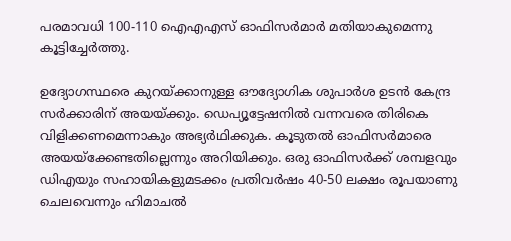പരമാവധി 100-110 ഐഎഎസ് ഓഫിസർമാർ മതിയാകുമെന്നു കൂട്ടിച്ചേർത്തു.

ഉദ്യോഗസ്ഥരെ കുറയ്ക്കാനുള്ള ഔദ്യോഗിക ശുപാർശ ഉടൻ കേന്ദ്ര സർക്കാരിന് അയയ്ക്കും. ഡെപ്യൂട്ടേഷനിൽ വന്നവരെ തിരികെ വിളിക്കണമെന്നാകും അഭ്യർഥിക്കുക. കൂടുതൽ ഓഫിസർമാരെ അയയ്ക്കേണ്ടതില്ലെന്നും അറിയിക്കും. ഒരു ഓഫിസർക്ക് ശമ്പളവും ഡിഎയും സഹായികളുമടക്കം പ്രതിവർഷം 40-50 ലക്ഷം രൂപയാണു ചെലവെന്നും ഹിമാചൽ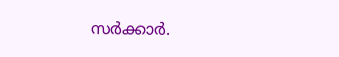സർക്കാർ.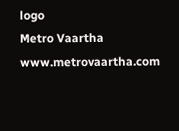logo
Metro Vaartha
www.metrovaartha.com